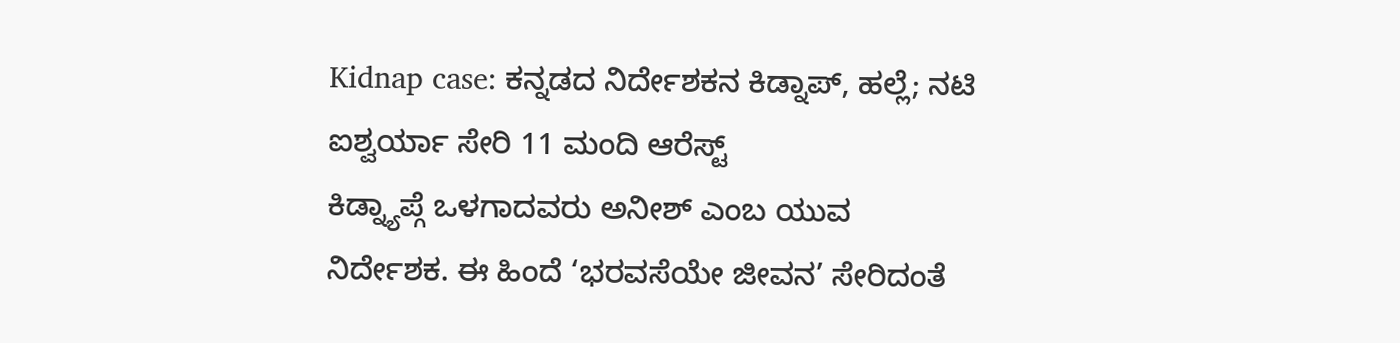Kidnap case: ಕನ್ನಡದ ನಿರ್ದೇಶಕನ ಕಿಡ್ನಾಪ್, ಹಲ್ಲೆ; ನಟಿ ಐಶ್ವರ್ಯಾ ಸೇರಿ 11 ಮಂದಿ ಆರೆಸ್ಟ್
ಕಿಡ್ನ್ಯಾಪ್ಗೆ ಒಳಗಾದವರು ಅನೀಶ್ ಎಂಬ ಯುವ ನಿರ್ದೇಶಕ. ಈ ಹಿಂದೆ ‘ಭರವಸೆಯೇ ಜೀವನ’ ಸೇರಿದಂತೆ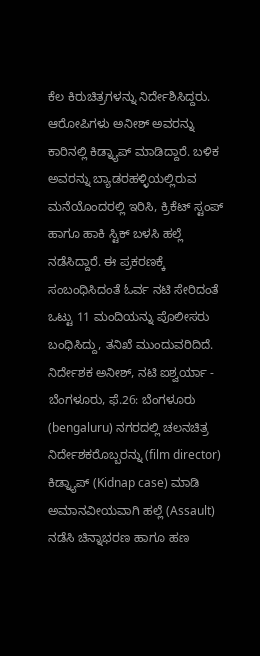ಕೆಲ ಕಿರುಚಿತ್ರಗಳನ್ನು ನಿರ್ದೇಶಿಸಿದ್ದರು. ಆರೋಪಿಗಳು ಅನೀಶ್ ಅವರನ್ನು ಕಾರಿನಲ್ಲಿ ಕಿಡ್ನ್ಯಾಪ್ ಮಾಡಿದ್ದಾರೆ. ಬಳಿಕ ಅವರನ್ನು ಬ್ಯಾಡರಹಳ್ಳಿಯಲ್ಲಿರುವ ಮನೆಯೊಂದರಲ್ಲಿ ಇರಿಸಿ, ಕ್ರಿಕೆಟ್ ಸ್ಟಂಪ್ ಹಾಗೂ ಹಾಕಿ ಸ್ಟಿಕ್ ಬಳಸಿ ಹಲ್ಲೆ ನಡೆಸಿದ್ದಾರೆ. ಈ ಪ್ರಕರಣಕ್ಕೆ ಸಂಬಂಧಿಸಿದಂತೆ ಓರ್ವ ನಟಿ ಸೇರಿದಂತೆ ಒಟ್ಟು 11 ಮಂದಿಯನ್ನು ಪೊಲೀಸರು ಬಂಧಿಸಿದ್ದು, ತನಿಖೆ ಮುಂದುವರಿದಿದೆ.
ನಿರ್ದೇಶಕ ಅನೀಶ್, ನಟಿ ಐಶ್ವರ್ಯಾ -
ಬೆಂಗಳೂರು, ಫೆ.26: ಬೆಂಗಳೂರು (bengaluru) ನಗರದಲ್ಲಿ ಚಲನಚಿತ್ರ ನಿರ್ದೇಶಕರೊಬ್ಬರನ್ನು (film director) ಕಿಡ್ನ್ಯಾಪ್ (Kidnap case) ಮಾಡಿ ಅಮಾನವೀಯವಾಗಿ ಹಲ್ಲೆ (Assault) ನಡೆಸಿ ಚಿನ್ನಾಭರಣ ಹಾಗೂ ಹಣ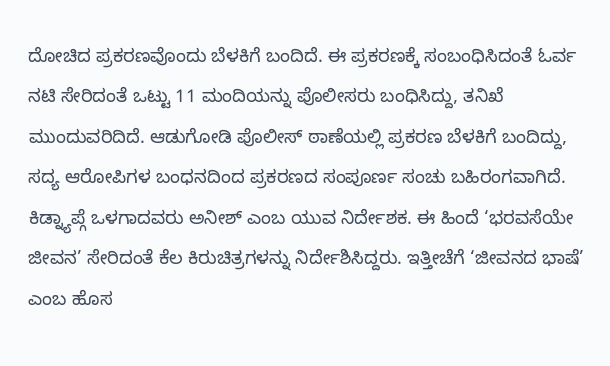ದೋಚಿದ ಪ್ರಕರಣವೊಂದು ಬೆಳಕಿಗೆ ಬಂದಿದೆ. ಈ ಪ್ರಕರಣಕ್ಕೆ ಸಂಬಂಧಿಸಿದಂತೆ ಓರ್ವ ನಟಿ ಸೇರಿದಂತೆ ಒಟ್ಟು 11 ಮಂದಿಯನ್ನು ಪೊಲೀಸರು ಬಂಧಿಸಿದ್ದು, ತನಿಖೆ ಮುಂದುವರಿದಿದೆ. ಆಡುಗೋಡಿ ಪೊಲೀಸ್ ಠಾಣೆಯಲ್ಲಿ ಪ್ರಕರಣ ಬೆಳಕಿಗೆ ಬಂದಿದ್ದು, ಸದ್ಯ ಆರೋಪಿಗಳ ಬಂಧನದಿಂದ ಪ್ರಕರಣದ ಸಂಪೂರ್ಣ ಸಂಚು ಬಹಿರಂಗವಾಗಿದೆ.
ಕಿಡ್ನ್ಯಾಪ್ಗೆ ಒಳಗಾದವರು ಅನೀಶ್ ಎಂಬ ಯುವ ನಿರ್ದೇಶಕ. ಈ ಹಿಂದೆ ‘ಭರವಸೆಯೇ ಜೀವನ’ ಸೇರಿದಂತೆ ಕೆಲ ಕಿರುಚಿತ್ರಗಳನ್ನು ನಿರ್ದೇಶಿಸಿದ್ದರು. ಇತ್ತೀಚೆಗೆ ‘ಜೀವನದ ಭಾಷೆ’ ಎಂಬ ಹೊಸ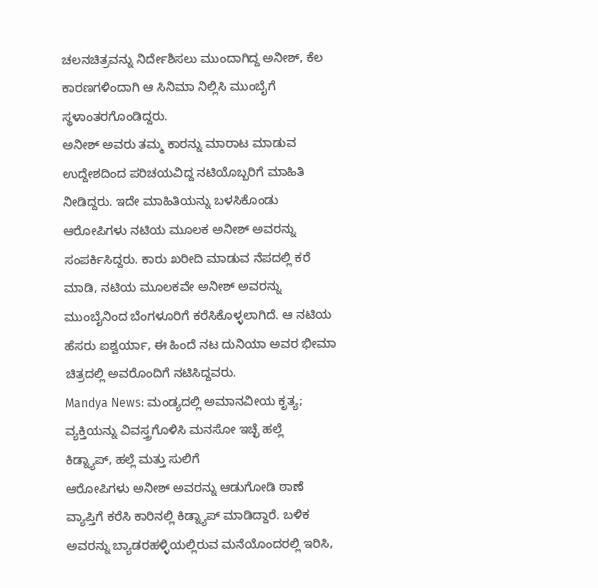ಚಲನಚಿತ್ರವನ್ನು ನಿರ್ದೇಶಿಸಲು ಮುಂದಾಗಿದ್ದ ಅನೀಶ್, ಕೆಲ ಕಾರಣಗಳಿಂದಾಗಿ ಆ ಸಿನಿಮಾ ನಿಲ್ಲಿಸಿ ಮುಂಬೈಗೆ ಸ್ಥಳಾಂತರಗೊಂಡಿದ್ದರು.
ಅನೀಶ್ ಅವರು ತಮ್ಮ ಕಾರನ್ನು ಮಾರಾಟ ಮಾಡುವ ಉದ್ದೇಶದಿಂದ ಪರಿಚಯವಿದ್ದ ನಟಿಯೊಬ್ಬರಿಗೆ ಮಾಹಿತಿ ನೀಡಿದ್ದರು. ಇದೇ ಮಾಹಿತಿಯನ್ನು ಬಳಸಿಕೊಂಡು ಆರೋಪಿಗಳು ನಟಿಯ ಮೂಲಕ ಅನೀಶ್ ಅವರನ್ನು ಸಂಪರ್ಕಿಸಿದ್ದರು. ಕಾರು ಖರೀದಿ ಮಾಡುವ ನೆಪದಲ್ಲಿ ಕರೆ ಮಾಡಿ, ನಟಿಯ ಮೂಲಕವೇ ಅನೀಶ್ ಅವರನ್ನು ಮುಂಬೈನಿಂದ ಬೆಂಗಳೂರಿಗೆ ಕರೆಸಿಕೊಳ್ಳಲಾಗಿದೆ. ಆ ನಟಿಯ ಹೆಸರು ಐಶ್ವರ್ಯಾ, ಈ ಹಿಂದೆ ನಟ ದುನಿಯಾ ಅವರ ಭೀಮಾ ಚಿತ್ರದಲ್ಲಿ ಅವರೊಂದಿಗೆ ನಟಿಸಿದ್ದವರು.
Mandya News: ಮಂಡ್ಯದಲ್ಲಿ ಅಮಾನವೀಯ ಕೃತ್ಯ; ವ್ಯಕ್ತಿಯನ್ನು ವಿವಸ್ತ್ರಗೊಳಿಸಿ ಮನಸೋ ಇಚ್ಛೆ ಹಲ್ಲೆ
ಕಿಡ್ನ್ಯಾಪ್, ಹಲ್ಲೆ ಮತ್ತು ಸುಲಿಗೆ
ಆರೋಪಿಗಳು ಅನೀಶ್ ಅವರನ್ನು ಆಡುಗೋಡಿ ಠಾಣೆ ವ್ಯಾಪ್ತಿಗೆ ಕರೆಸಿ ಕಾರಿನಲ್ಲಿ ಕಿಡ್ನ್ಯಾಪ್ ಮಾಡಿದ್ದಾರೆ. ಬಳಿಕ ಅವರನ್ನು ಬ್ಯಾಡರಹಳ್ಳಿಯಲ್ಲಿರುವ ಮನೆಯೊಂದರಲ್ಲಿ ಇರಿಸಿ,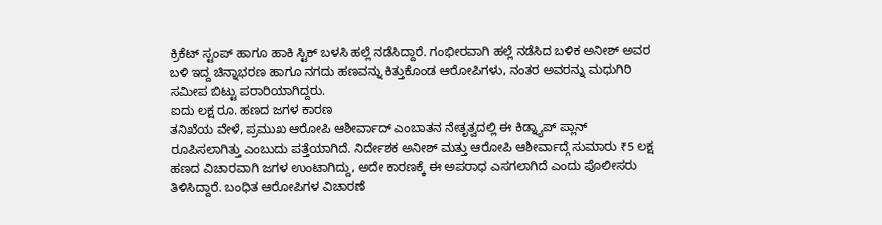ಕ್ರಿಕೆಟ್ ಸ್ಟಂಪ್ ಹಾಗೂ ಹಾಕಿ ಸ್ಟಿಕ್ ಬಳಸಿ ಹಲ್ಲೆ ನಡೆಸಿದ್ದಾರೆ. ಗಂಭೀರವಾಗಿ ಹಲ್ಲೆ ನಡೆಸಿದ ಬಳಿಕ ಅನೀಶ್ ಅವರ ಬಳಿ ಇದ್ದ ಚಿನ್ನಾಭರಣ ಹಾಗೂ ನಗದು ಹಣವನ್ನು ಕಿತ್ತುಕೊಂಡ ಆರೋಪಿಗಳು, ನಂತರ ಅವರನ್ನು ಮಧುಗಿರಿ ಸಮೀಪ ಬಿಟ್ಟು ಪರಾರಿಯಾಗಿದ್ದರು.
ಐದು ಲಕ್ಷ ರೂ. ಹಣದ ಜಗಳ ಕಾರಣ
ತನಿಖೆಯ ವೇಳೆ, ಪ್ರಮುಖ ಆರೋಪಿ ಆಶೀರ್ವಾದ್ ಎಂಬಾತನ ನೇತೃತ್ವದಲ್ಲಿ ಈ ಕಿಡ್ನ್ಯಾಪ್ ಪ್ಲಾನ್ ರೂಪಿಸಲಾಗಿತ್ತು ಎಂಬುದು ಪತ್ತೆಯಾಗಿದೆ. ನಿರ್ದೇಶಕ ಅನೀಶ್ ಮತ್ತು ಆರೋಪಿ ಆಶೀರ್ವಾದ್ಗೆ ಸುಮಾರು ₹5 ಲಕ್ಷ ಹಣದ ವಿಚಾರವಾಗಿ ಜಗಳ ಉಂಟಾಗಿದ್ದು, ಅದೇ ಕಾರಣಕ್ಕೆ ಈ ಅಪರಾಧ ಎಸಗಲಾಗಿದೆ ಎಂದು ಪೊಲೀಸರು ತಿಳಿಸಿದ್ದಾರೆ. ಬಂಧಿತ ಆರೋಪಿಗಳ ವಿಚಾರಣೆ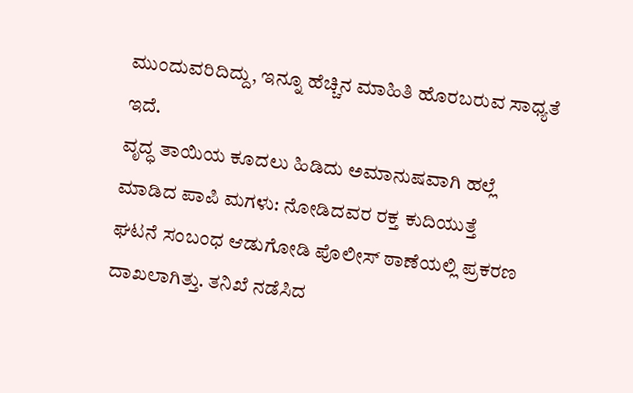ಮುಂದುವರಿದಿದ್ದು, ಇನ್ನೂ ಹೆಚ್ಚಿನ ಮಾಹಿತಿ ಹೊರಬರುವ ಸಾಧ್ಯತೆ ಇದೆ.
ವೃದ್ಧ ತಾಯಿಯ ಕೂದಲು ಹಿಡಿದು ಅಮಾನುಷವಾಗಿ ಹಲ್ಲೆ ಮಾಡಿದ ಪಾಪಿ ಮಗಳು: ನೋಡಿದವರ ರಕ್ತ ಕುದಿಯುತ್ತೆ
ಘಟನೆ ಸಂಬಂಧ ಆಡುಗೋಡಿ ಪೊಲೀಸ್ ಠಾಣೆಯಲ್ಲಿ ಪ್ರಕರಣ ದಾಖಲಾಗಿತ್ತು. ತನಿಖೆ ನಡೆಸಿದ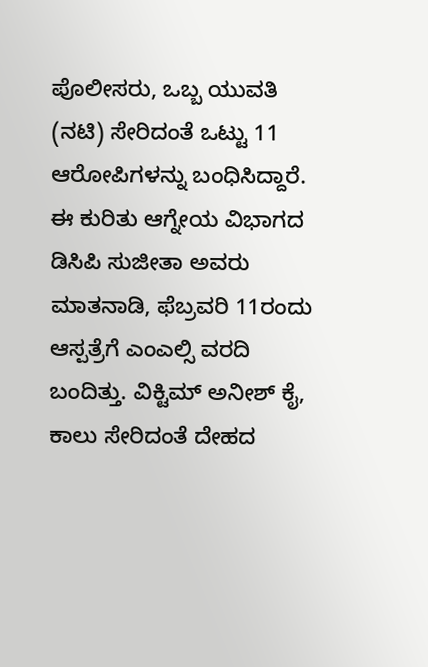ಪೊಲೀಸರು, ಒಬ್ಬ ಯುವತಿ (ನಟಿ) ಸೇರಿದಂತೆ ಒಟ್ಟು 11 ಆರೋಪಿಗಳನ್ನು ಬಂಧಿಸಿದ್ದಾರೆ. ಈ ಕುರಿತು ಆಗ್ನೇಯ ವಿಭಾಗದ ಡಿಸಿಪಿ ಸುಜೀತಾ ಅವರು ಮಾತನಾಡಿ, ಫೆಬ್ರವರಿ 11ರಂದು ಆಸ್ಪತ್ರೆಗೆ ಎಂಎಲ್ಸಿ ವರದಿ ಬಂದಿತ್ತು. ವಿಕ್ಟಿಮ್ ಅನೀಶ್ ಕೈ, ಕಾಲು ಸೇರಿದಂತೆ ದೇಹದ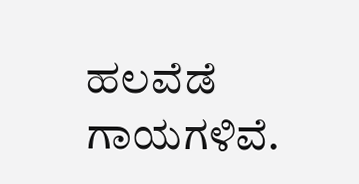ಹಲವೆಡೆ ಗಾಯಗಳಿವೆ.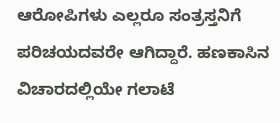ಆರೋಪಿಗಳು ಎಲ್ಲರೂ ಸಂತ್ರಸ್ತನಿಗೆ ಪರಿಚಯದವರೇ ಆಗಿದ್ದಾರೆ. ಹಣಕಾಸಿನ ವಿಚಾರದಲ್ಲಿಯೇ ಗಲಾಟೆ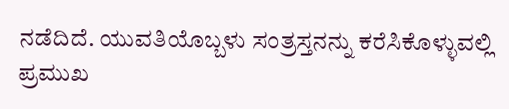ನಡೆದಿದೆ. ಯುವತಿಯೊಬ್ಬಳು ಸಂತ್ರಸ್ತನನ್ನು ಕರೆಸಿಕೊಳ್ಳುವಲ್ಲಿ ಪ್ರಮುಖ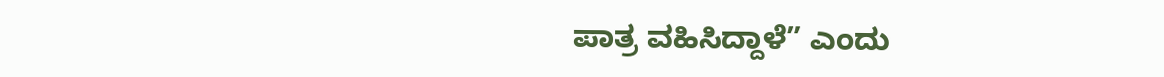ಪಾತ್ರ ವಹಿಸಿದ್ದಾಳೆ” ಎಂದು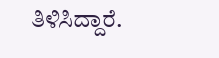ತಿಳಿಸಿದ್ದಾರೆ.